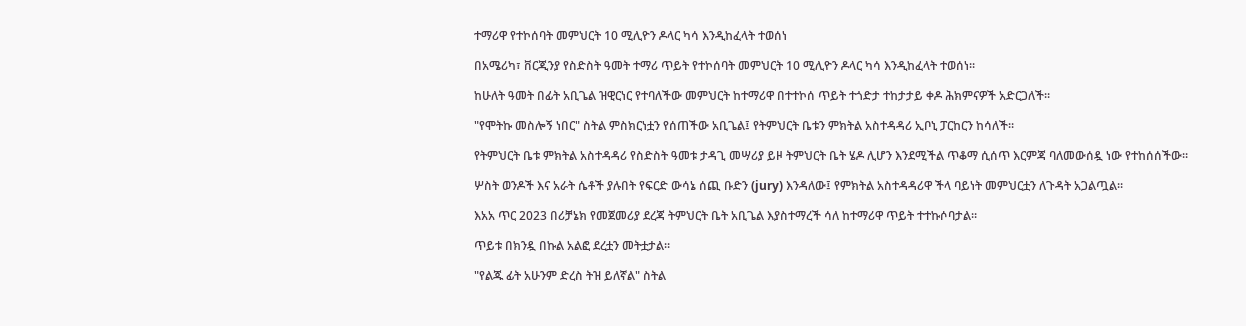ተማሪዋ የተኮሰባት መምህርት 10 ሚሊዮን ዶላር ካሳ እንዲከፈላት ተወሰነ

በአሜሪካ፣ ቨርጂንያ የስድስት ዓመት ተማሪ ጥይት የተኮሰባት መምህርት 10 ሚሊዮን ዶላር ካሳ እንዲከፈላት ተወሰነ።

ከሁለት ዓመት በፊት አቢጌል ዝዊርነር የተባለችው መምህርት ከተማሪዋ በተተኮሰ ጥይት ተጎድታ ተከታታይ ቀዶ ሕክምናዎች አድርጋለች።

"የሞትኩ መስሎኝ ነበር" ስትል ምስክርነቷን የሰጠችው አቢጌል፤ የትምህርት ቤቱን ምክትል አስተዳዳሪ ኢቦኒ ፓርከርን ከሳለች።

የትምህርት ቤቱ ምክትል አስተዳዳሪ የስድስት ዓመቱ ታዳጊ መሣሪያ ይዞ ትምህርት ቤት ሄዶ ሊሆን እንደሚችል ጥቆማ ሲሰጥ እርምጃ ባለመውሰዷ ነው የተከሰሰችው።

ሦስት ወንዶች እና አራት ሴቶች ያሉበት የፍርድ ውሳኔ ሰጪ ቡድን (jury) እንዳለው፤ የምክትል አስተዳዳሪዋ ችላ ባይነት መምህርቷን ለጉዳት አጋልጧል።

እአአ ጥር 2023 በሪቻኔክ የመጀመሪያ ደረጃ ትምህርት ቤት አቢጌል እያስተማረች ሳለ ከተማሪዋ ጥይት ተተኩሶባታል።

ጥይቱ በክንዷ በኩል አልፎ ደረቷን መትቷታል።

"የልጁ ፊት አሁንም ድረስ ትዝ ይለኛል" ስትል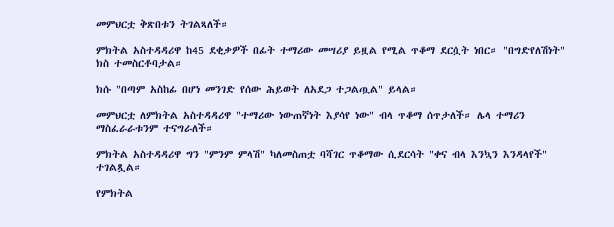መምህርቷ ቅጽበቱን ትገልጻለች።

ምክትል አስተዳዳሪዋ ከ45 ደቂቃዎች በፊት ተማሪው መሣሪያ ይዟል የሚል ጥቆማ ደርሷት ነበር። "በግድየለሽነት" ክስ ተመስርቶባታል።

ክሱ "በጣም አስከፊ በሆነ መንገድ የሰው ሕይወት ለአደጋ ተጋልጧል" ይላል።

መምህርቷ ለምክትል አስተዳዳሪዋ "ተማሪው ነውጠኛነት እያሳየ ነው" ብላ ጥቆማ ሰጥታለች። ሌላ ተማሪን ማስፈራራቱንም ተናግራለች።

ምክትል አስተዳዳሪዋ ግን "ምንም ምላሽ" ካለመስጠቷ ባሻገር ጥቆማው ሲደርሳት "ቀና ብላ እንኳን እንዳላየች" ተገልጿል።

የምክትል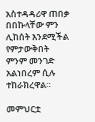አስተዳዳሪዋ ጠበቃ በበኩላቸው ምን ሊከሰት እንደሚችል የምታውቅበት ምንም መንገድ አልነበረም ሲሉ ተከራክረዋል።

መምህርቷ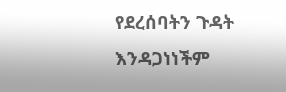የደረሰባትን ጉዳት እንዳጋነነችም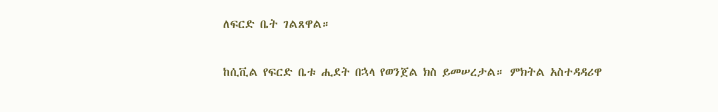ለፍርድ ቤት ገልጸዋል።

ከሲቪል የፍርድ ቤቱ ሒደት በኋላ የወንጀል ክስ ይመሠረታል። ምክትል አስተዳዳሪዋ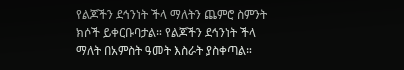የልጆችን ደኅንነት ችላ ማለትን ጨምሮ ስምንት ክሶች ይቀርቡባታል። የልጆችን ደኅንነት ችላ ማለት በአምስት ዓመት እስራት ያስቀጣል።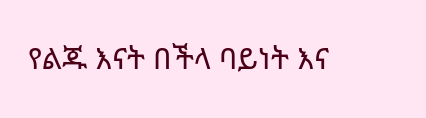የልጁ እናት በችላ ባይነት እና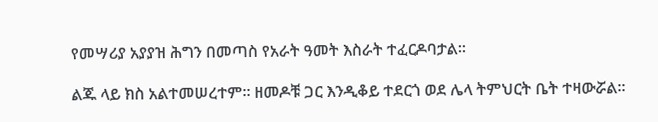የመሣሪያ አያያዝ ሕግን በመጣስ የአራት ዓመት እስራት ተፈርዶባታል።

ልጁ ላይ ክስ አልተመሠረተም። ዘመዶቹ ጋር እንዲቆይ ተደርጎ ወደ ሌላ ትምህርት ቤት ተዛውሯል።